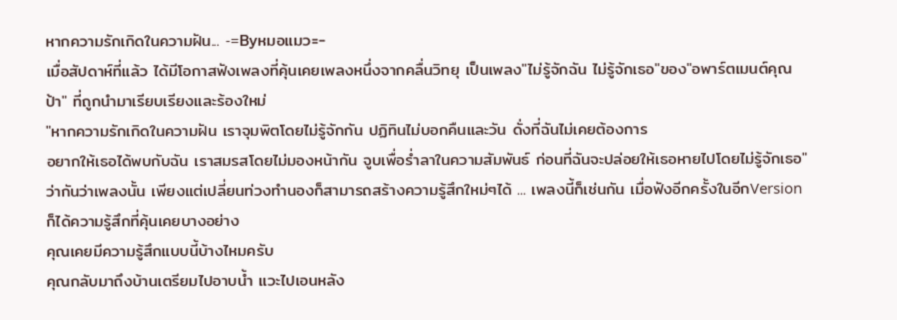หากความรักเกิดในความฝัน... -=Byหมอแมว=-
เมื่อสัปดาห์ที่แล้ว ได้มีโอกาสฟังเพลงที่คุ้นเคยเพลงหนึ่งจากคลื่นวิทยุ เป็นเพลง"ไม่รู้จักฉัน ไม่รู้จักเธอ"ของ"อพาร์ตเมนต์คุณป้า" ที่ถูกนำมาเรียบเรียงและร้องใหม่
"หากความรักเกิดในความฝัน เราจุมพิตโดยไม่รู้จักกัน ปฏิทินไม่บอกคืนและวัน ดั่งที่ฉันไม่เคยต้องการ
อยากให้เธอได้พบกับฉัน เราสมรสโดยไม่มองหน้ากัน จูบเพื่อร่ำลาในความสัมพันธ์ ก่อนที่ฉันจะปล่อยให้เธอหายไปโดยไม่รู้จักเธอ"
ว่ากันว่าเพลงนั้น เพียงแต่เปลี่ยนท่วงทำนองก็สามารถสร้างความรู้สึกใหม่ๆได้ ... เพลงนี้ก็เช่นกัน เมื่อฟังอีกครั้งในอีกVersionก็ได้ความรู้สึกที่คุ้นเคยบางอย่าง
คุณเคยมีความรู้สึกแบบนี้บ้างไหมครับ
คุณกลับมาถึงบ้านเตรียมไปอาบน้ำ แวะไปเอนหลัง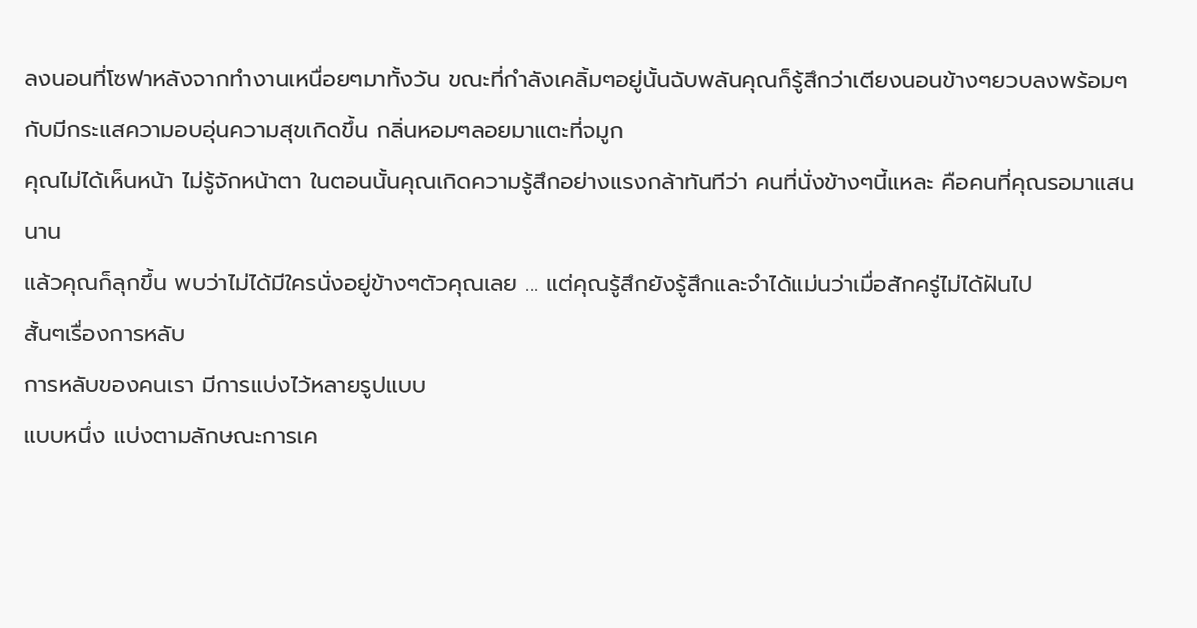ลงนอนที่โซฟาหลังจากทำงานเหนื่อยๆมาทั้งวัน ขณะที่กำลังเคลิ้มๆอยู่นั้นฉับพลันคุณก็รู้สึกว่าเตียงนอนข้างๆยวบลงพร้อมๆกับมีกระแสความอบอุ่นความสุขเกิดขึ้น กลิ่นหอมๆลอยมาแตะที่จมูก
คุณไม่ได้เห็นหน้า ไม่รู้จักหน้าตา ในตอนนั้นคุณเกิดความรู้สึกอย่างแรงกล้าทันทีว่า คนที่นั่งข้างๆนี้แหละ คือคนที่คุณรอมาแสนนาน
แล้วคุณก็ลุกขึ้น พบว่าไม่ได้มีใครนั่งอยู่ข้างๆตัวคุณเลย ... แต่คุณรู้สึกยังรู้สึกและจำได้แม่นว่าเมื่อสักครู่ไม่ได้ฝันไป
สั้นๆเรื่องการหลับ
การหลับของคนเรา มีการแบ่งไว้หลายรูปแบบ
แบบหนึ่ง แบ่งตามลักษณะการเค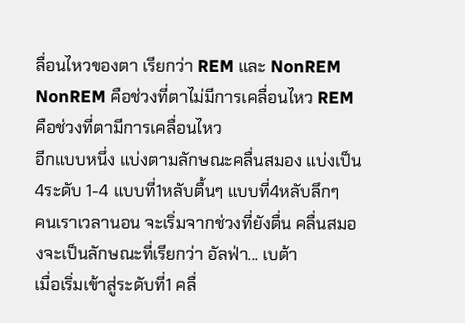ลื่อนไหวของตา เรียกว่า REM และ NonREM
NonREM คือช่วงที่ตาไม่มีการเคลื่อนไหว REMคือช่วงที่ตามีการเคลื่อนไหว
อีกแบบหนึ่ง แบ่งตามลักษณะคลื่นสมอง แบ่งเป็น4ระดับ 1-4 แบบที่1หลับตื้นๆ แบบที่4หลับลึกๆ
คนเราเวลานอน จะเริ่มจากช่วงที่ยังตื่น คลื่นสมองจะเป็นลักษณะที่เรียกว่า อัลฟ่า... เบต้า
เมื่อเริ่มเข้าสู่ระดับที่1 คลื่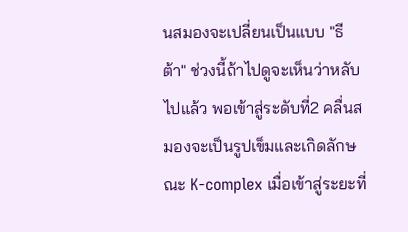นสมองจะเปลี่ยนเป็นแบบ "ธีต้า" ช่วงนี้ถ้าไปดูจะเห็นว่าหลับไปแล้ว พอเข้าสู่ระดับที่2 คลื่นสมองจะเป็นรูปเข็มและเกิดลักษณะ K-complex เมื่อเข้าสู่ระยะที่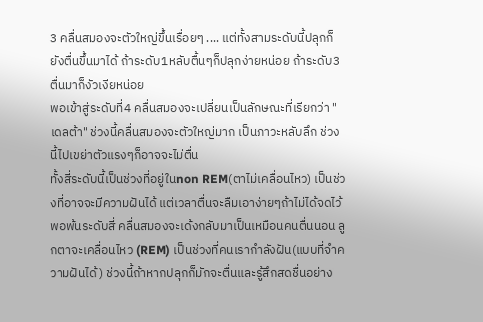3 คลื่นสมองจะตัวใหญ่ขึ้นเรื่อยๆ .... แต่ทั้งสามระดับนี้ปลุกก็ยังตื่นขึ้นมาได้ ถ้าระดับ1หลับตื้นๆก็ปลุกง่ายหน่อย ถ้าระดับ3ตื่นมาก็งัวเงียหน่อย
พอเข้าสู่ระดับที่4 คลื่นสมองจะเปลี่ยนเป็นลักษณะที่เรียกว่า "เดลต้า" ช่วงนี้คลื่นสมองจะตัวใหญ่มาก เป็นภาวะหลับลึก ช่วงนี้ไปเขย่าตัวแรงๆก็อาจจะไม่ตื่น
ทั้งสี่ระดับนี้เป็นช่วงที่อยู่ในnon REM(ตาไม่เคลื่อนไหว) เป็นช่วงที่อาจจะมีความฝันได้ แต่เวลาตื่นจะลืมเอาง่ายๆถ้าไม่ได้จดไว้
พอพ้นระดับสี่ คลื่นสมองจะเด้งกลับมาเป็นเหมือนคนตื่นนอน ลูกตาจะเคลื่อนไหว (REM) เป็นช่วงที่คนเรากำลังฝัน(แบบที่จำความฝันได้) ช่วงนี้ถ้าหากปลุกก็มักจะตื่นและรู้สึกสดชื่นอย่าง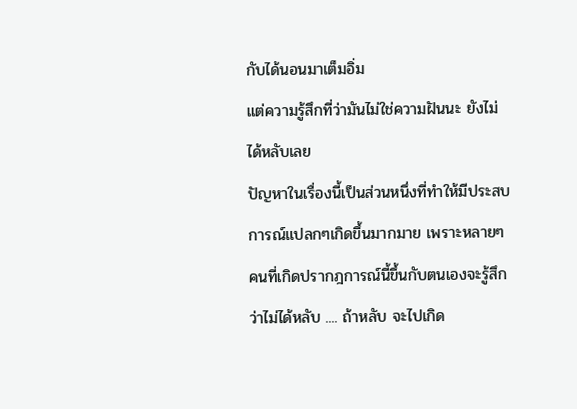กับได้นอนมาเต็มอิ่ม
แต่ความรู้สึกที่ว่ามันไม่ใช่ความฝันนะ ยังไม่ได้หลับเลย
ปัญหาในเรื่องนี้เป็นส่วนหนึ่งที่ทำให้มีประสบการณ์แปลกๆเกิดขึ้นมากมาย เพราะหลายๆคนที่เกิดปรากฎการณ์นี้ขึ้นกับตนเองจะรู้สึกว่าไม่ได้หลับ .... ถ้าหลับ จะไปเกิด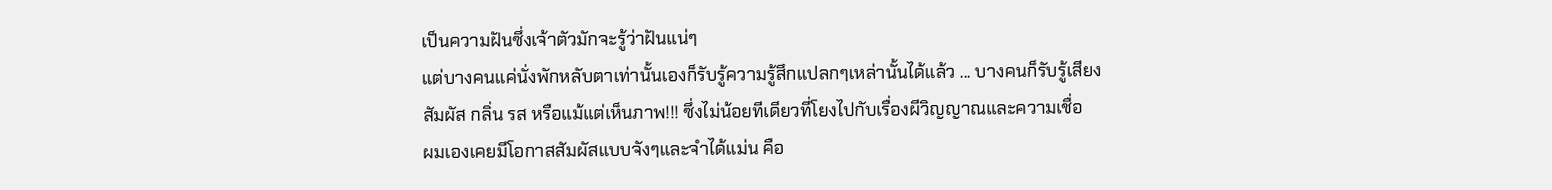เป็นความฝันซึ่งเจ้าตัวมักจะรู้ว่าฝันแน่ๆ
แต่บางคนแค่นั่งพักหลับตาเท่านั้นเองก็รับรู้ความรู้สึกแปลกๆเหล่านั้นได้แล้ว ... บางคนก็รับรู้เสียง สัมผัส กลิ่น รส หรือแม้แต่เห็นภาพ!!! ซึ่งไม่น้อยทีเดียวที่โยงไปกับเรื่องผีวิญญาณและความเชื่อ
ผมเองเคยมีโอกาสสัมผัสแบบจังๆและจำได้แม่น คือ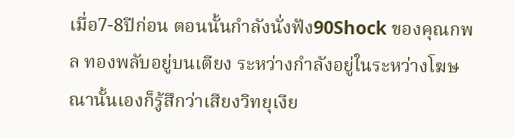เมื่อ7-8ปีก่อน ตอนนั้นกำลังนั่งฟัง90Shock ของคุณกพล ทองพลับอยู่บนเตียง ระหว่างกำลังอยู่ในระหว่างโฆษณานั้นเองก็รู้สึกว่าเสียงวิทยุเงีย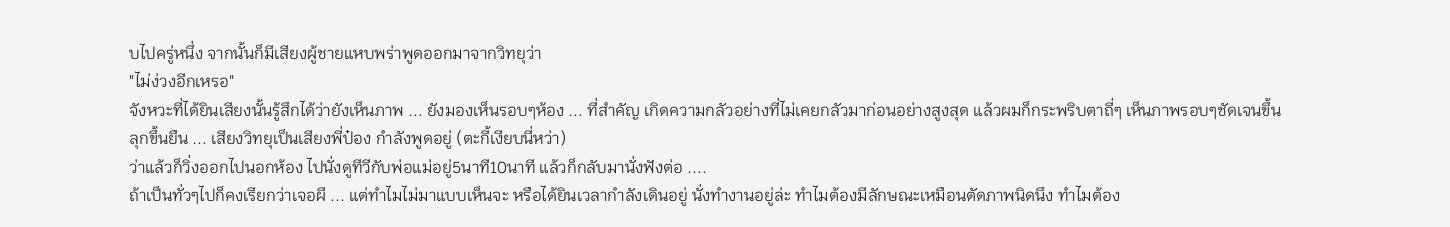บไปครู่หนึ่ง จากนั้นก็มีเสียงผู้ชายแหบพร่าพูดออกมาจากวิทยุว่า
"ไม่ง่วงอีกเหรอ"
จังหวะที่ได้ยินเสียงนั้นรู้สึกได้ว่ายังเห็นภาพ ... ยังมองเห็นรอบๆห้อง ... ที่สำคัญ เกิดความกลัวอย่างที่ไม่เคยกลัวมาก่อนอย่างสูงสุด แล้วผมก็กระพริบตาถี่ๆ เห็นภาพรอบๆชัดเจนขึ้น ลุกขึ้นยืน ... เสียงวิทยุเป็นเสียงพี่ป๋อง กำลังพูดอยู่ (ตะกี้เงียบนี่หว่า)
ว่าแล้วก็วิ่งออกไปนอกห้อง ไปนั่งดูทีวีกับพ่อแม่อยู่5นาที10นาที แล้วก็กลับมานั่งฟังต่อ ....
ถ้าเป็นทั่วๆไปก็คงเรียกว่าเจอผี ... แต่ทำไมไม่มาแบบเห็นจะ หรือได้ยินเวลากำลังเดินอยู่ นั่งทำงานอยู่ล่ะ ทำไมต้องมีลักษณะเหมือนตัดภาพนิดนึง ทำไมต้อง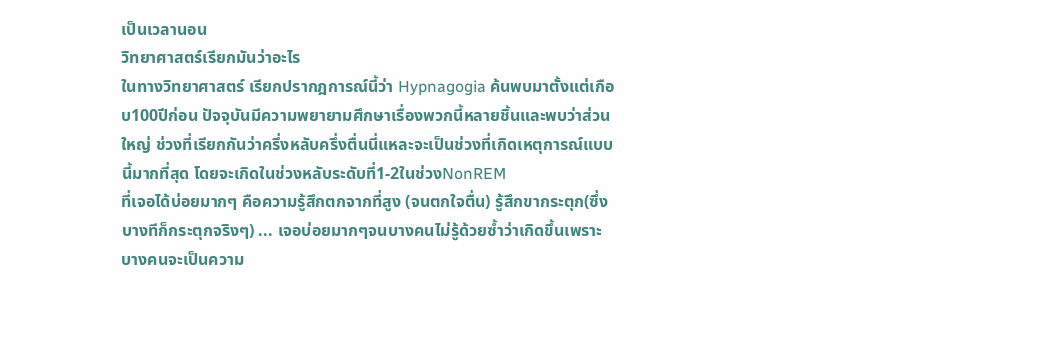เป็นเวลานอน
วิทยาศาสตร์เรียกมันว่าอะไร
ในทางวิทยาศาสตร์ เรียกปรากฎการณ์นี้ว่า Hypnagogia ค้นพบมาตั้งแต่เกือบ100ปีก่อน ปัจจุบันมีความพยายามศึกษาเรื่องพวกนี้หลายชิ้นและพบว่าส่วนใหญ่ ช่วงที่เรียกกันว่าครึ่งหลับครึ่งตื่นนี่แหละจะเป็นช่วงที่เกิดเหตุการณ์แบบนี้มากที่สุด โดยจะเกิดในช่วงหลับระดับที่1-2ในช่วงNonREM
ที่เจอได้บ่อยมากๆ คือความรู้สึกตกจากที่สูง (จนตกใจตื่น) รู้สึกขากระตุก(ซึ่งบางทีก็กระตุกจริงๆ) ... เจอบ่อยมากๆจนบางคนไม่รู้ด้วยซ้ำว่าเกิดขึ้นเพราะบางคนจะเป็นความ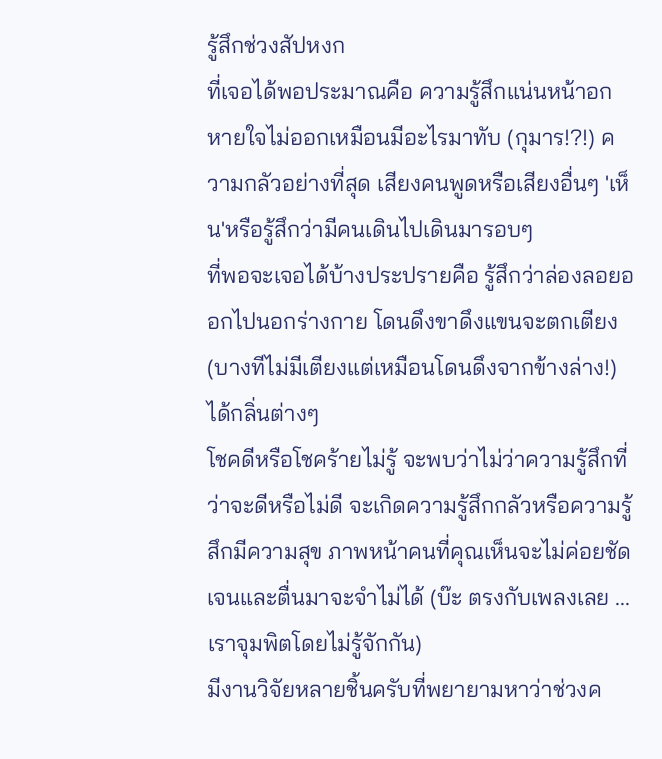รู้สึกช่วงสัปหงก
ที่เจอได้พอประมาณคือ ความรู้สึกแน่นหน้าอกหายใจไม่ออกเหมือนมีอะไรมาทับ (กุมาร!?!) ความกลัวอย่างที่สุด เสียงคนพูดหรือเสียงอื่นๆ 'เห็น'หรือรู้สึกว่ามีคนเดินไปเดินมารอบๆ
ที่พอจะเจอได้บ้างประปรายคือ รู้สึกว่าล่องลอยออกไปนอกร่างกาย โดนดึงขาดึงแขนจะตกเตียง(บางทีไม่มีเตียงแต่เหมือนโดนดึงจากข้างล่าง!) ได้กลิ่นต่างๆ
โชคดีหรือโชคร้ายไม่รู้ จะพบว่าไม่ว่าความรู้สึกที่ว่าจะดีหรือไม่ดี จะเกิดความรู้สึกกลัวหรือความรู้สึกมีความสุข ภาพหน้าคนที่คุณเห็นจะไม่ค่อยชัดเจนและตื่นมาจะจำไม่ได้ (บ๊ะ ตรงกับเพลงเลย ... เราจุมพิตโดยไม่รู้จักกัน)
มีงานวิจัยหลายชิ้นครับที่พยายามหาว่าช่วงค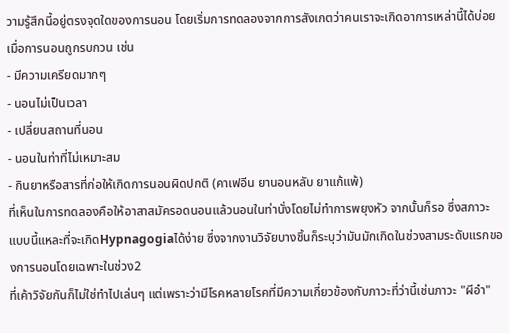วามรู้สึกนี้อยู่ตรงจุดใดของการนอน โดยเริ่มการทดลองจากการสังเกตว่าคนเราจะเกิดอาการเหล่านี้ได้บ่อยเมื่อการนอนถูกรบกวน เช่น
- มีความเครียดมากๆ
- นอนไม่เป็นเวลา
- เปลี่ยนสถานที่นอน
- นอนในท่าที่ไม่เหมาะสม
- กินยาหรือสารที่ก่อให้เกิดการนอนผิดปกติ (คาเฟอีน ยานอนหลับ ยาแก้แพ้)
ที่เห็นในการทดลองคือให้อาสาสมัครอดนอนแล้วนอนในท่านั่งโดยไม่ทำการพยุงหัว จากนั้นก็รอ ซึ่งสภาวะแบบนี้แหละที่จะเกิดHypnagogiaได้ง่าย ซึ่งจากงานวิจัยบางชิ้นก็ระบุว่ามันมักเกิดในช่วงสามระดับแรกของการนอนโดยเฉพาะในช่วง2
ที่เค้าวิจัยกันก็ไม่ใช่ทำไปเล่นๆ แต่เพราะว่ามีโรคหลายโรคที่มีความเกี่ยวข้องกับภาวะที่ว่านี้เช่นภาวะ "ผีอำ"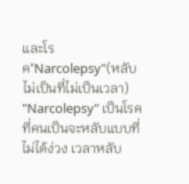และโรค"Narcolepsy"(หลับไม่เป็นที่ไม่เป็นเวลา)
"Narcolepsy" เป็นโรคที่คนเป็นจะหลับแบบที่ไม่ได้ง่วง เวลาหลับ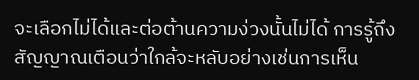จะเลือกไม่ได้และต่อต้านความง่วงนั้นไม่ได้ การรู้ถึงสัญญาณเตือนว่าใกล้จะหลับอย่างเช่นการเห็น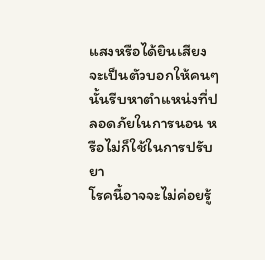แสงหรือได้ยินเสียง จะเป็นตัวบอกให้คนๆนั้นรีบหาตำแหน่งที่ปลอดภัยในการนอน หรือไม่ก็ใช้ในการปรับยา
โรคนี้อาจจะไม่ค่อยรู้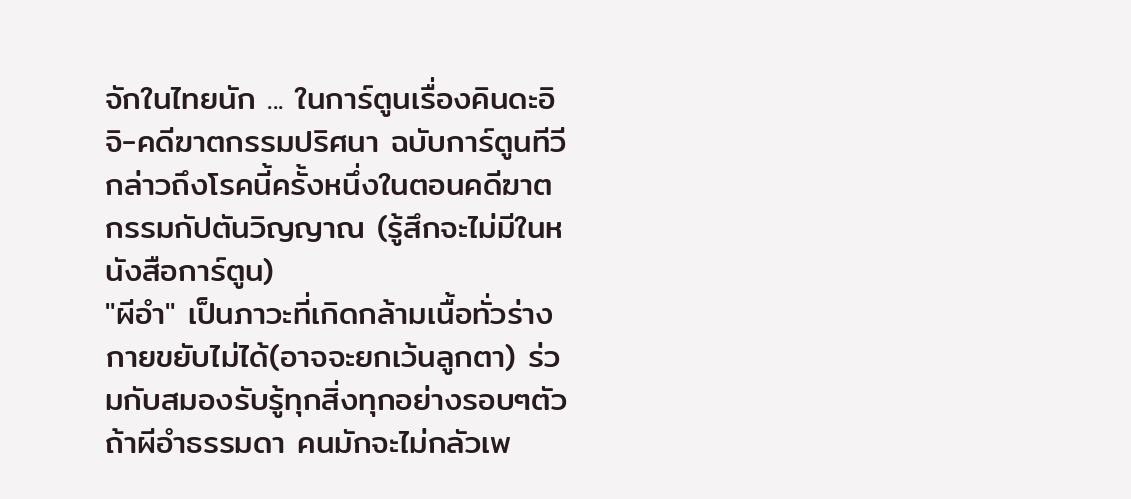จักในไทยนัก ... ในการ์ตูนเรื่องคินดะอิจิ-คดีฆาตกรรมปริศนา ฉบับการ์ตูนทีวี กล่าวถึงโรคนี้ครั้งหนึ่งในตอนคดีฆาตกรรมกัปตันวิญญาณ (รู้สึกจะไม่มีในหนังสือการ์ตูน)
"ผีอำ" เป็นภาวะที่เกิดกล้ามเนื้อทั่วร่างกายขยับไม่ได้(อาจจะยกเว้นลูกตา) ร่วมกับสมองรับรู้ทุกสิ่งทุกอย่างรอบๆตัว ถ้าผีอำธรรมดา คนมักจะไม่กลัวเพ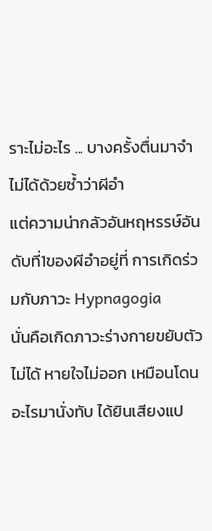ราะไม่อะไร ... บางครั้งตื่นมาจำไม่ได้ด้วยซ้ำว่าผีอำ
แต่ความน่ากลัวอันหฤหรรษ์อันดับที่1ของผีอำอยู่ที่ การเกิดร่วมกับภาวะ Hypnagogia
นั่นคือเกิดภาวะร่างกายขยับตัวไม่ได้ หายใจไม่ออก เหมือนโดนอะไรมานั่งทับ ได้ยินเสียงแป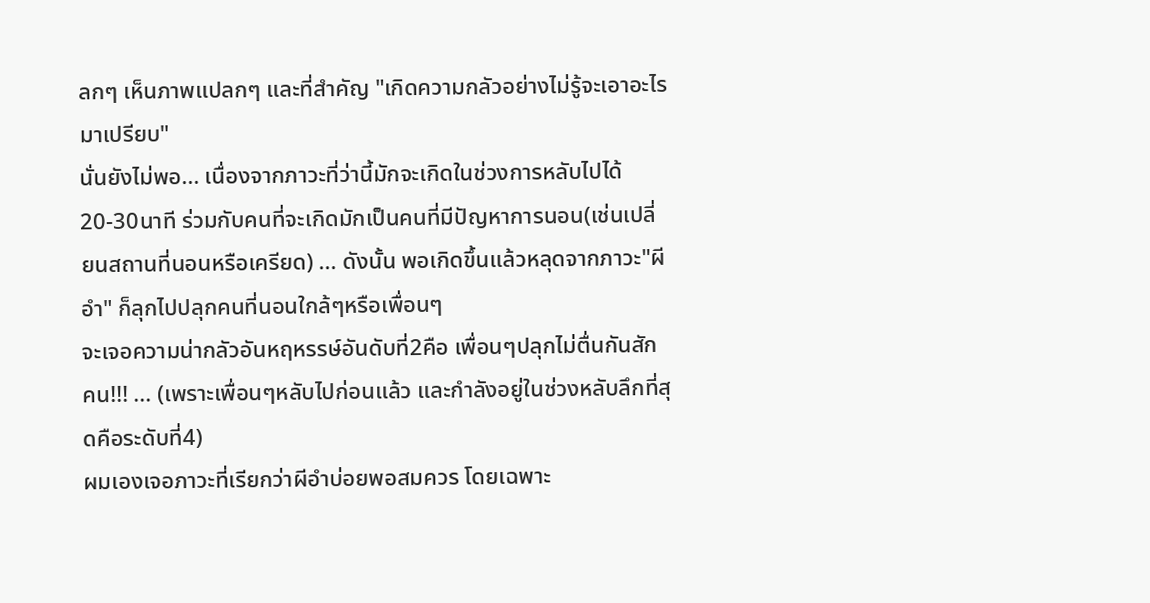ลกๆ เห็นภาพแปลกๆ และที่สำคัญ "เกิดความกลัวอย่างไม่รู้จะเอาอะไรมาเปรียบ"
นั่นยังไม่พอ... เนื่องจากภาวะที่ว่านี้มักจะเกิดในช่วงการหลับไปได้20-30นาที ร่วมกับคนที่จะเกิดมักเป็นคนที่มีปัญหาการนอน(เช่นเปลี่ยนสถานที่นอนหรือเครียด) ... ดังนั้น พอเกิดขึ้นแล้วหลุดจากภาวะ"ผีอำ" ก็ลุกไปปลุกคนที่นอนใกล้ๆหรือเพื่อนๆ
จะเจอความน่ากลัวอันหฤหรรษ์อันดับที่2คือ เพื่อนๆปลุกไม่ตื่นกันสักคน!!! ... (เพราะเพื่อนๆหลับไปก่อนแล้ว และกำลังอยู่ในช่วงหลับลึกที่สุดคือระดับที่4)
ผมเองเจอภาวะที่เรียกว่าผีอำบ่อยพอสมควร โดยเฉพาะ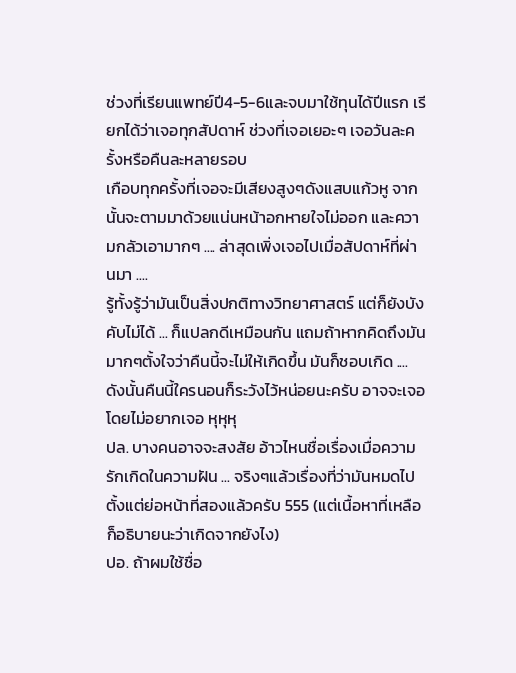ช่วงที่เรียนแพทย์ปี4-5-6และจบมาใช้ทุนได้ปีแรก เรียกได้ว่าเจอทุกสัปดาห์ ช่วงที่เจอเยอะๆ เจอวันละครั้งหรือคืนละหลายรอบ
เกือบทุกครั้งที่เจอจะมีเสียงสูงๆดังแสบแก้วหู จากนั้นจะตามมาด้วยแน่นหน้าอกหายใจไม่ออก และความกลัวเอามากๆ .... ล่าสุดเพิ่งเจอไปเมื่อสัปดาห์ที่ผ่านมา ....
รู้ทั้งรู้ว่ามันเป็นสิ่งปกติทางวิทยาศาสตร์ แต่ก็ยังบังคับไม่ได้ ... ก็แปลกดีเหมือนกัน แถมถ้าหากคิดถึงมันมากๆตั้งใจว่าคืนนี้จะไม่ให้เกิดขึ้น มันก็ชอบเกิด ....
ดังนั้นคืนนี้ใครนอนก็ระวังไว้หน่อยนะครับ อาจจะเจอโดยไม่อยากเจอ หุหุหุ
ปล. บางคนอาจจะสงสัย อ้าวไหนชื่อเรื่องเมื่อความรักเกิดในความฝัน ... จริงๆแล้วเรื่องที่ว่ามันหมดไปตั้งแต่ย่อหน้าที่สองแล้วครับ 555 (แต่เนื้อหาที่เหลือก็อธิบายนะว่าเกิดจากยังไง)
ปอ. ถ้าผมใช้ชื่อ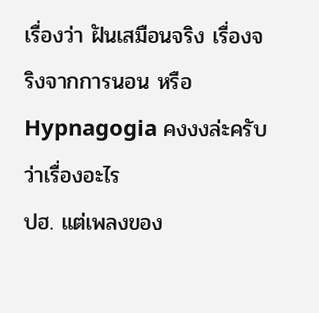เรื่องว่า ฝันเสมือนจริง เรื่องจริงจากการนอน หรือ Hypnagogia คงงงล่ะครับว่าเรื่องอะไร
ปฮ. แต่เพลงของ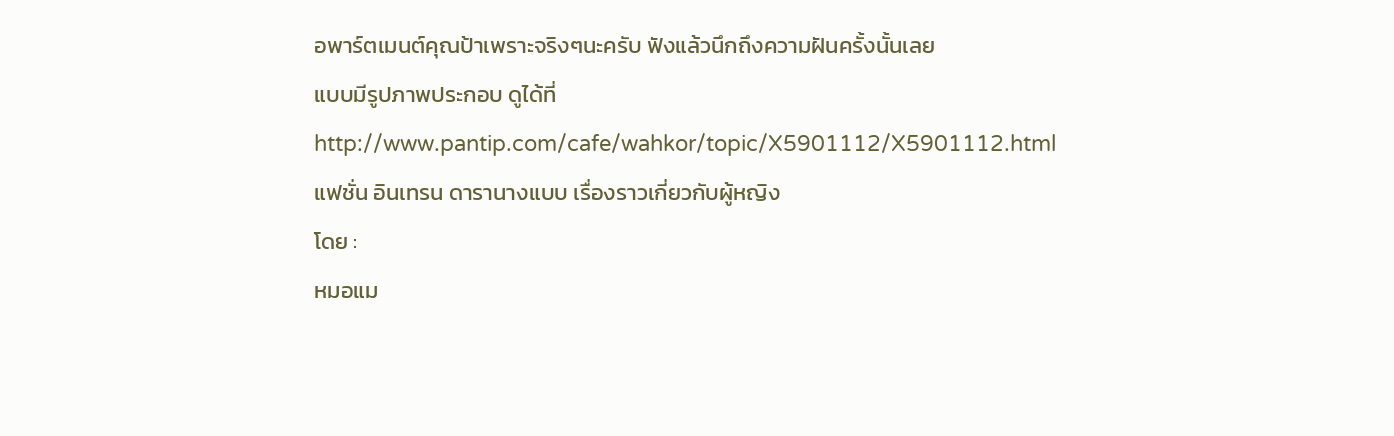อพาร์ตเมนต์คุณป้าเพราะจริงๆนะครับ ฟังแล้วนึกถึงความฝันครั้งนั้นเลย
แบบมีรูปภาพประกอบ ดูได้ที่ http://www.pantip.com/cafe/wahkor/topic/X5901112/X5901112.html
แฟชั่น อินเทรน ดารานางแบบ เรื่องราวเกี่ยวกับผู้หญิง
โดย :
หมอแม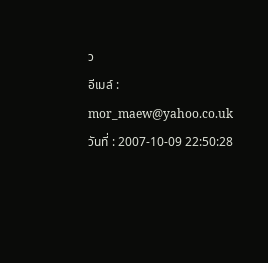ว
อีเมล์ : mor_maew@yahoo.co.uk
วันที่ : 2007-10-09 22:50:28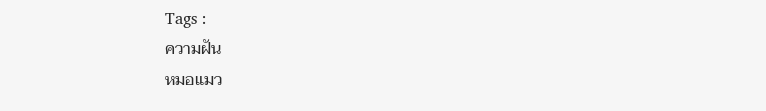Tags :
ความฝัน
หมอแมว